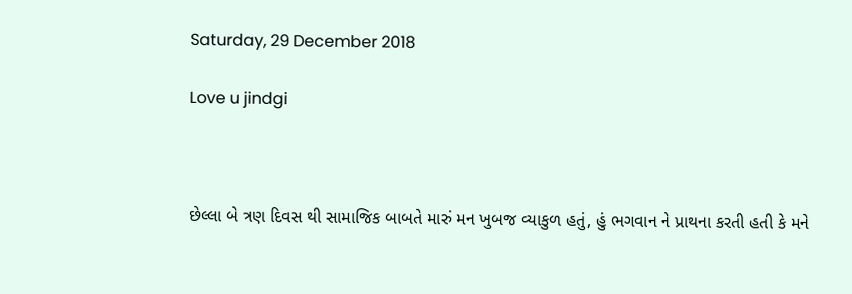Saturday, 29 December 2018

Love u jindgi



છેલ્લા બે ત્રણ દિવસ થી સામાજિક બાબતે મારું મન ખુબજ વ્યાકુળ હતું, હું ભગવાન ને પ્રાથના કરતી હતી કે મને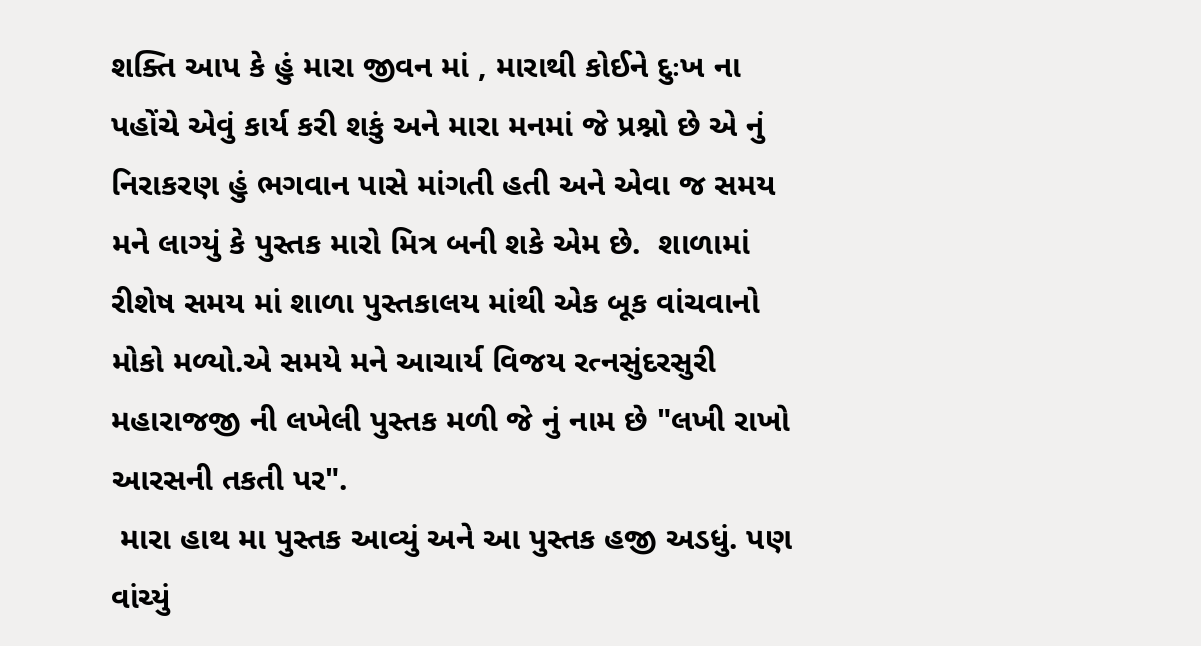શક્તિ આપ કે હું મારા જીવન માં , મારાથી કોઈને દુઃખ ના પહોંચે એવું કાર્ય કરી શકું અને મારા મનમાં જે પ્રશ્નો છે એ નું નિરાકરણ હું ભગવાન પાસે માંગતી હતી અને એવા જ સમય મને લાગ્યું કે પુસ્તક મારો મિત્ર બની શકે એમ છે.  શાળામાં રીશેષ સમય માં શાળા પુસ્તકાલય માંથી એક બૂક વાંચવાનો મોકો મળ્યો.એ સમયે મને આચાર્ય વિજય રત્નસુંદરસુરી મહારાજજી ની લખેલી પુસ્તક મળી જે નું નામ છે "લખી રાખો આરસની તકતી પર".
 મારા હાથ મા પુસ્તક આવ્યું અને આ પુસ્તક હજી અડધું. પણ વાંચ્યું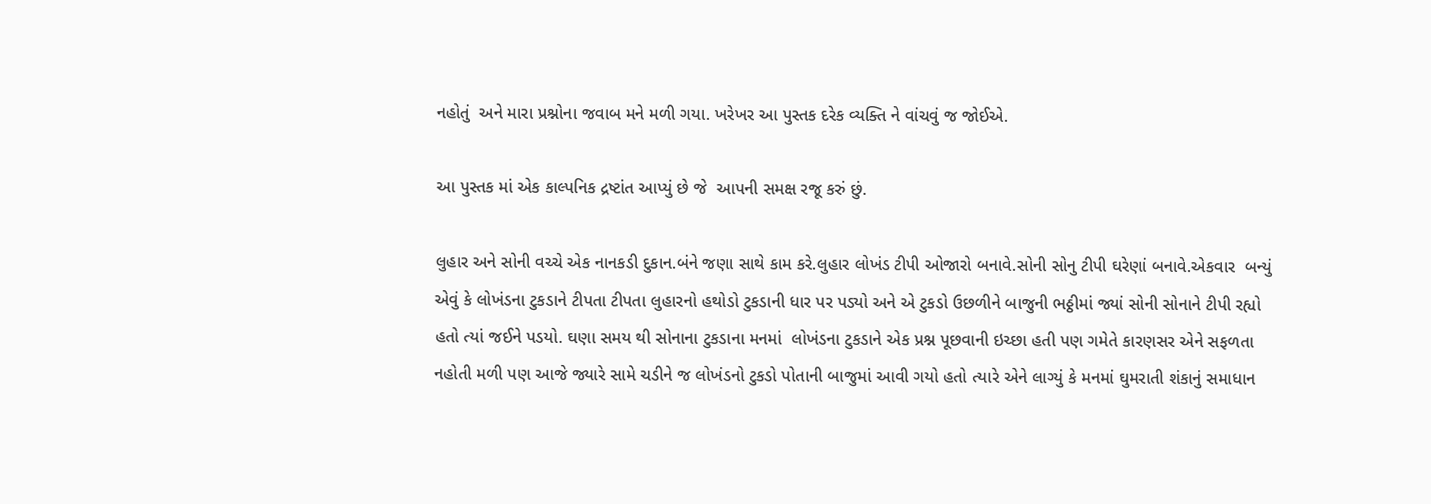નહોતું  અને મારા પ્રશ્નોના જવાબ મને મળી ગયા. ખરેખર આ પુસ્તક દરેક વ્યક્તિ ને વાંચવું જ જોઈએ.

આ પુસ્તક માં એક કાલ્પનિક દ્રષ્ટાંત આપ્યું છે જે  આપની સમક્ષ રજૂ કરું છું.

લુહાર અને સોની વચ્ચે એક નાનકડી દુકાન.બંને જણા સાથે કામ કરે.લુહાર લોખંડ ટીપી ઓજારો બનાવે.સોની સોનુ ટીપી ઘરેણાં બનાવે.એકવાર  બન્યું એવું કે લોખંડના ટુકડાને ટીપતા ટીપતા લુહારનો હથોડો ટુકડાની ધાર પર પડ્યો અને એ ટુકડો ઉછળીને બાજુની ભઠ્ઠીમાં જ્યાં સોની સોનાને ટીપી રહ્યો હતો ત્યાં જઈને પડયો. ઘણા સમય થી સોનાના ટુકડાના મનમાં  લોખંડના ટુકડાને એક પ્રશ્ન પૂછવાની ઇચ્છા હતી પણ ગમેતે કારણસર એને સફળતા નહોતી મળી પણ આજે જ્યારે સામે ચડીને જ લોખંડનો ટુકડો પોતાની બાજુમાં આવી ગયો હતો ત્યારે એને લાગ્યું કે મનમાં ઘુમરાતી શંકાનું સમાધાન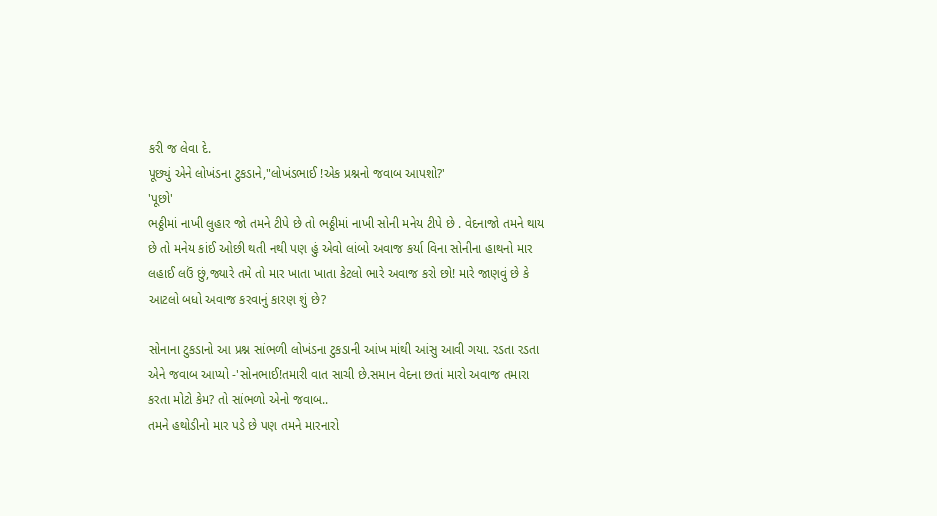કરી જ લેવા દે.
પૂછ્યું એને લોખંડના ટુકડાને,"લોખંડભાઈ !એક પ્રશ્નનો જવાબ આપશો?'
'પૂછો'
ભઠ્ઠીમાં નાખી લુહાર જો તમને ટીપે છે તો ભઠ્ઠીમાં નાખી સોની મનેય ટીપે છે . વેદનાજો તમને થાય છે તો મનેય કાંઈ ઓછી થતી નથી પણ હું એવો લાંબો અવાજ કર્યા વિના સોનીના હાથનો માર લહાઈ લઉં છું,જ્યારે તમે તો માર ખાતા ખાતા કેટલો ભારે અવાજ કરો છો! મારે જાણવું છે કે આટલો બધો અવાજ કરવાનું કારણ શું છે?

સોનાના ટુકડાનો આ પ્રશ્ન સાંભળી લોખંડના ટુકડાની આંખ માંથી આંસુ આવી ગયા. રડતા રડતા એને જવાબ આપ્યો -'સોનભાઈ!તમારી વાત સાચી છે.સમાન વેદના છતાં મારો અવાજ તમારા કરતા મોટો કેમ? તો સાંભળો એનો જવાબ..
તમને હથોડીનો માર પડે છે પણ તમને મારનારો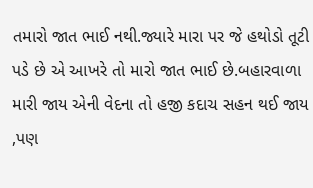તમારો જાત ભાઈ નથી.જ્યારે મારા પર જે હથોડો તૂટી પડે છે એ આખરે તો મારો જાત ભાઈ છે.બહારવાળા મારી જાય એની વેદના તો હજી કદાચ સહન થઈ જાય ,પણ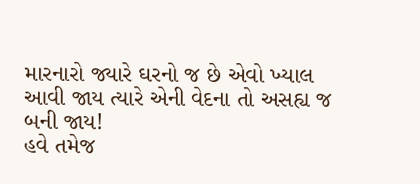મારનારો જ્યારે ઘરનો જ છે એવો ખ્યાલ આવી જાય ત્યારે એની વેદના તો અસહ્ય જ બની જાય!
હવે તમેજ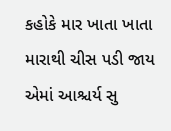કહોકે માર ખાતા ખાતા મારાથી ચીસ પડી જાય એમાં આશ્ચર્ય સુ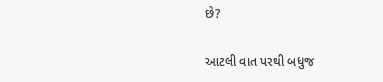છે?

આટલી વાત પરથી બધુજ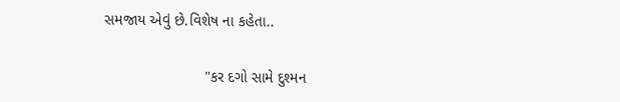સમજાય એવું છે.વિશેષ ના કહેતા..

                        "કર દગો સામે દુશ્મન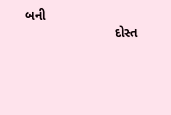બની
                         દોસ્ત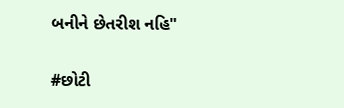બનીને છેતરીશ નહિ"

#છોટી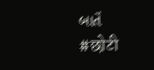બાતેં
#छोटी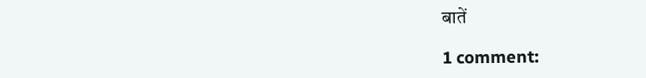बातें

1 comment: